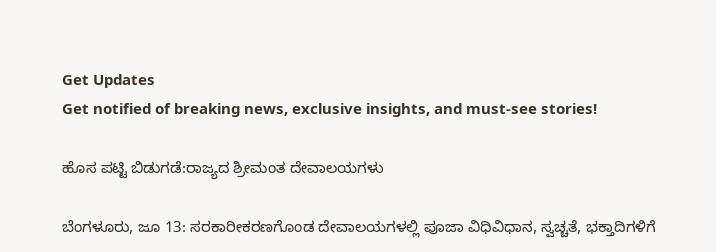Get Updates
Get notified of breaking news, exclusive insights, and must-see stories!

ಹೊಸ ಪಟ್ಟಿ ಬಿಡುಗಡೆ:ರಾಜ್ಯದ ಶ್ರೀಮಂತ ದೇವಾಲಯಗಳು

ಬೆಂಗಳೂರು, ಜೂ 13: ಸರಕಾರೀಕರಣಗೊಂಡ ದೇವಾಲಯಗಳಲ್ಲಿ ಪೂಜಾ ವಿಧಿವಿಧಾನ, ಸ್ವಚ್ಚತೆ, ಭಕ್ತಾದಿಗಳಿಗೆ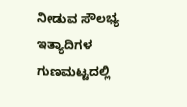ನೀಡುವ ಸೌಲಭ್ಯ ಇತ್ಯಾದಿಗಳ ಗುಣಮಟ್ಟದಲ್ಲಿ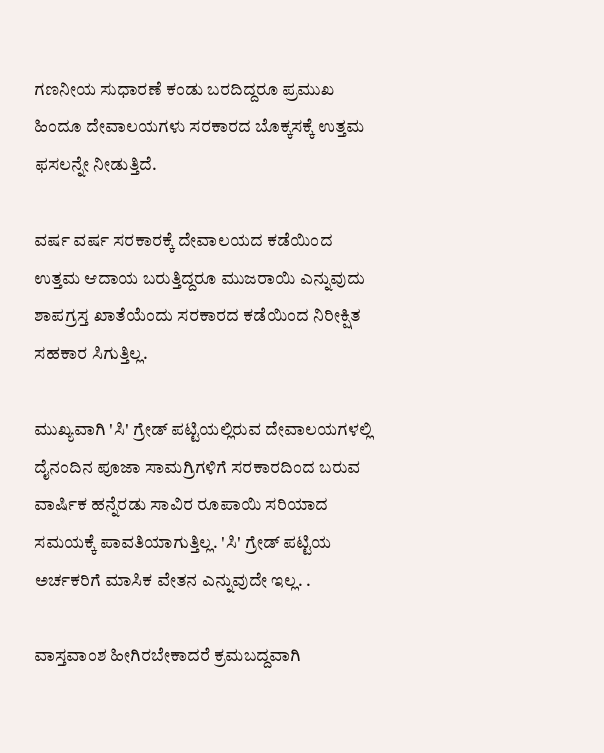ಗಣನೀಯ ಸುಧಾರಣೆ ಕಂಡು ಬರದಿದ್ದರೂ ಪ್ರಮುಖ ಹಿಂದೂ ದೇವಾಲಯಗಳು ಸರಕಾರದ ಬೊಕ್ಕಸಕ್ಕೆ ಉತ್ತಮ ಫಸಲನ್ನೇ ನೀಡುತ್ತಿದೆ.

ವರ್ಷ ವರ್ಷ ಸರಕಾರಕ್ಕೆ ದೇವಾಲಯದ ಕಡೆಯಿಂದ ಉತ್ತಮ ಆದಾಯ ಬರುತ್ತಿದ್ದರೂ ಮುಜರಾಯಿ ಎನ್ನುವುದು ಶಾಪಗ್ರಸ್ತ ಖಾತೆಯೆಂದು ಸರಕಾರದ ಕಡೆಯಿಂದ ನಿರೀಕ್ಷಿತ ಸಹಕಾರ ಸಿಗುತ್ತಿಲ್ಲ.

ಮುಖ್ಯವಾಗಿ 'ಸಿ' ಗ್ರೇಡ್ ಪಟ್ಟಿಯಲ್ಲಿರುವ ದೇವಾಲಯಗಳಲ್ಲಿ ದೈನಂದಿನ ಪೂಜಾ ಸಾಮಗ್ರಿಗಳಿಗೆ ಸರಕಾರದಿಂದ ಬರುವ ವಾರ್ಷಿಕ ಹನ್ನೆರಡು ಸಾವಿರ ರೂಪಾಯಿ ಸರಿಯಾದ ಸಮಯಕ್ಕೆ ಪಾವತಿಯಾಗುತ್ತಿಲ್ಲ. 'ಸಿ' ಗ್ರೇಡ್ ಪಟ್ಟಿಯ ಅರ್ಚಕರಿಗೆ ಮಾಸಿಕ ವೇತನ ಎನ್ನುವುದೇ ಇಲ್ಲ. .

ವಾಸ್ತವಾಂಶ ಹೀಗಿರಬೇಕಾದರೆ ಕ್ರಮಬದ್ದವಾಗಿ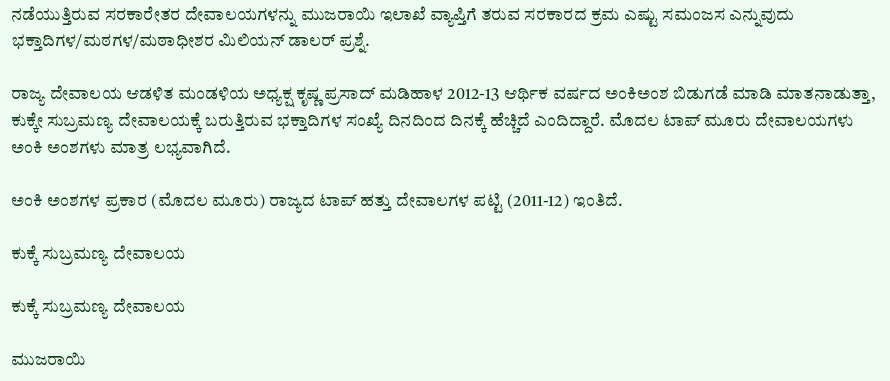ನಡೆಯುತ್ತಿರುವ ಸರಕಾರೇತರ ದೇವಾಲಯಗಳನ್ನು ಮುಜರಾಯಿ ಇಲಾಖೆ ವ್ಯಾಪ್ತಿಗೆ ತರುವ ಸರಕಾರದ ಕ್ರಮ ಎಷ್ಟು ಸಮಂಜಸ ಎನ್ನುವುದು ಭಕ್ತಾದಿಗಳ/ಮಠಗಳ/ಮಠಾಧೀಶರ ಮಿಲಿಯನ್ ಡಾಲರ್ ಪ್ರಶ್ನೆ.

ರಾಜ್ಯ ದೇವಾಲಯ ಆಡಳಿತ ಮಂಡಳಿಯ ಅಧ್ಯಕ್ಷ ಕೃಷ್ಣ ಪ್ರಸಾದ್ ಮಡಿಹಾಳ 2012-13 ಆರ್ಥಿಕ ವರ್ಷದ ಅಂಕಿಅಂಶ ಬಿಡುಗಡೆ ಮಾಡಿ ಮಾತನಾಡುತ್ತಾ, ಕುಕ್ಕೇ ಸುಬ್ರಮಣ್ಯ ದೇವಾಲಯಕ್ಕೆ ಬರುತ್ತಿರುವ ಭಕ್ತಾದಿಗಳ ಸಂಖ್ಯೆ ದಿನದಿಂದ ದಿನಕ್ಕೆ ಹೆಚ್ಚಿದೆ ಎಂದಿದ್ದಾರೆ. ಮೊದಲ ಟಾಪ್ ಮೂರು ದೇವಾಲಯಗಳು ಅಂಕಿ ಅಂಶಗಳು ಮಾತ್ರ ಲಭ್ಯವಾಗಿದೆ.

ಅಂಕಿ ಅಂಶಗಳ ಪ್ರಕಾರ (ಮೊದಲ ಮೂರು) ರಾಜ್ಯದ ಟಾಪ್ ಹತ್ತು ದೇವಾಲಗಳ ಪಟ್ಟಿ (2011-12) ಇಂತಿದೆ.

ಕುಕ್ಕೆ ಸುಬ್ರಮಣ್ಯ ದೇವಾಲಯ

ಕುಕ್ಕೆ ಸುಬ್ರಮಣ್ಯ ದೇವಾಲಯ

ಮುಜರಾಯಿ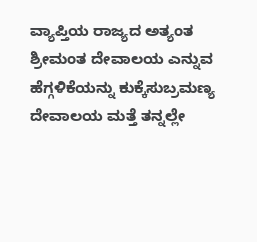ವ್ಯಾಪ್ತಿಯ ರಾಜ್ಯದ ಅತ್ಯಂತ ಶ್ರೀಮಂತ ದೇವಾಲಯ ಎನ್ನುವ ಹೆಗ್ಗಳಿಕೆಯನ್ನು ಕುಕ್ಕೆಸುಬ್ರಮಣ್ಯ ದೇವಾಲಯ ಮತ್ತೆ ತನ್ನಲ್ಲೇ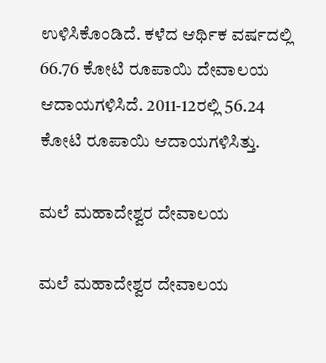ಉಳಿಸಿಕೊಂಡಿದೆ. ಕಳೆದ ಆರ್ಥಿಕ ವರ್ಷದಲ್ಲಿ 66.76 ಕೋಟಿ ರೂಪಾಯಿ ದೇವಾಲಯ ಆದಾಯಗಳಿಸಿದೆ. 2011-12ರಲ್ಲಿ 56.24 ಕೋಟಿ ರೂಪಾಯಿ ಆದಾಯಗಳಿಸಿತ್ತು.

ಮಲೆ ಮಹಾದೇಶ್ವರ ದೇವಾಲಯ

ಮಲೆ ಮಹಾದೇಶ್ವರ ದೇವಾಲಯ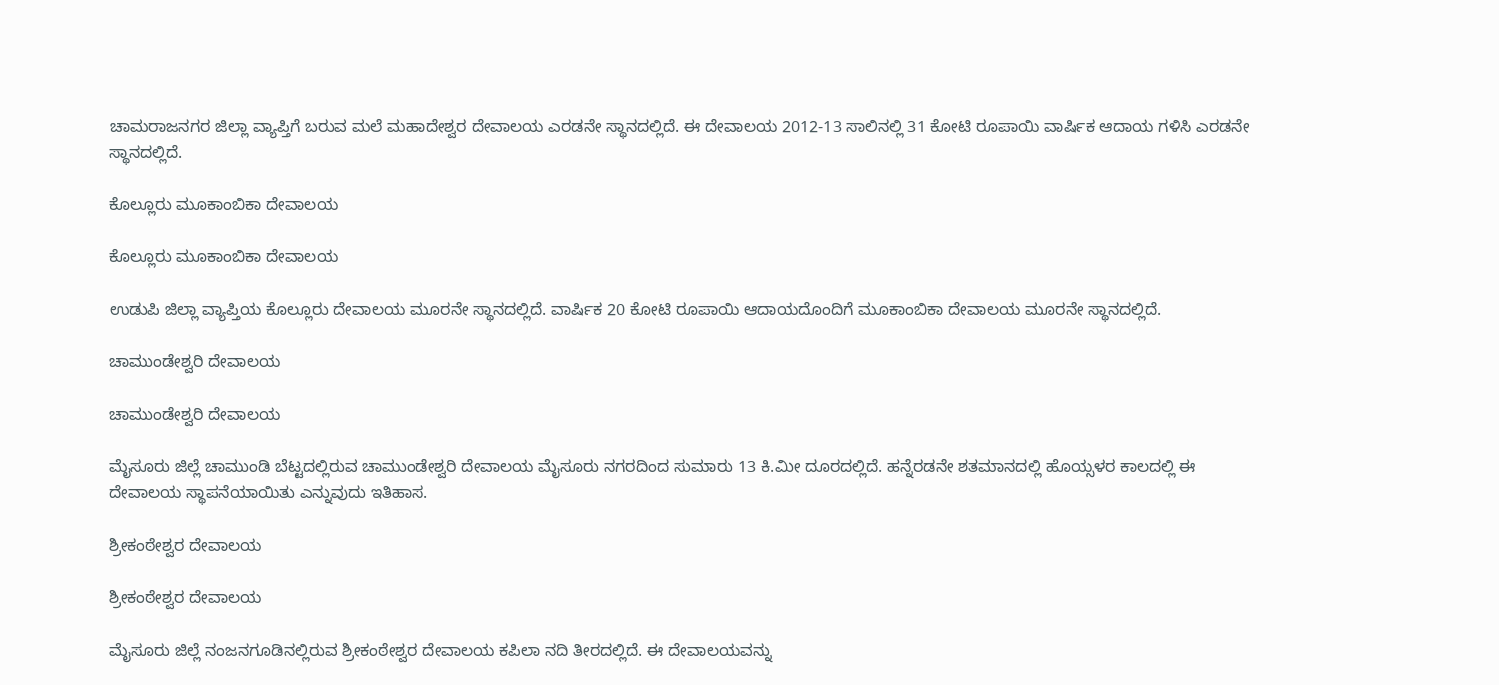ಚಾಮರಾಜನಗರ ಜಿಲ್ಲಾ ವ್ಯಾಪ್ತಿಗೆ ಬರುವ ಮಲೆ ಮಹಾದೇಶ್ವರ ದೇವಾಲಯ ಎರಡನೇ ಸ್ಥಾನದಲ್ಲಿದೆ. ಈ ದೇವಾಲಯ 2012-13 ಸಾಲಿನಲ್ಲಿ 31 ಕೋಟಿ ರೂಪಾಯಿ ವಾರ್ಷಿಕ ಆದಾಯ ಗಳಿಸಿ ಎರಡನೇ ಸ್ಥಾನದಲ್ಲಿದೆ.

ಕೊಲ್ಲೂರು ಮೂಕಾಂಬಿಕಾ ದೇವಾಲಯ

ಕೊಲ್ಲೂರು ಮೂಕಾಂಬಿಕಾ ದೇವಾಲಯ

ಉಡುಪಿ ಜಿಲ್ಲಾ ವ್ಯಾಪ್ತಿಯ ಕೊಲ್ಲೂರು ದೇವಾಲಯ ಮೂರನೇ ಸ್ಥಾನದಲ್ಲಿದೆ. ವಾರ್ಷಿಕ 20 ಕೋಟಿ ರೂಪಾಯಿ ಆದಾಯದೊಂದಿಗೆ ಮೂಕಾಂಬಿಕಾ ದೇವಾಲಯ ಮೂರನೇ ಸ್ಥಾನದಲ್ಲಿದೆ.

ಚಾಮುಂಡೇಶ್ವರಿ ದೇವಾಲಯ

ಚಾಮುಂಡೇಶ್ವರಿ ದೇವಾಲಯ

ಮೈಸೂರು ಜಿಲ್ಲೆ ಚಾಮುಂಡಿ ಬೆಟ್ಟದಲ್ಲಿರುವ ಚಾಮುಂಡೇಶ್ವರಿ ದೇವಾಲಯ ಮೈಸೂರು ನಗರದಿಂದ ಸುಮಾರು 13 ಕಿ.ಮೀ ದೂರದಲ್ಲಿದೆ. ಹನ್ನೆರಡನೇ ಶತಮಾನದಲ್ಲಿ ಹೊಯ್ಸಳರ ಕಾಲದಲ್ಲಿ ಈ ದೇವಾಲಯ ಸ್ಥಾಪನೆಯಾಯಿತು ಎನ್ನುವುದು ಇತಿಹಾಸ.

ಶ್ರೀಕಂಠೇಶ್ವರ ದೇವಾಲಯ

ಶ್ರೀಕಂಠೇಶ್ವರ ದೇವಾಲಯ

ಮೈಸೂರು ಜಿಲ್ಲೆ ನಂಜನಗೂಡಿನಲ್ಲಿರುವ ಶ್ರೀಕಂಠೇಶ್ವರ ದೇವಾಲಯ ಕಪಿಲಾ ನದಿ ತೀರದಲ್ಲಿದೆ. ಈ ದೇವಾಲಯವನ್ನು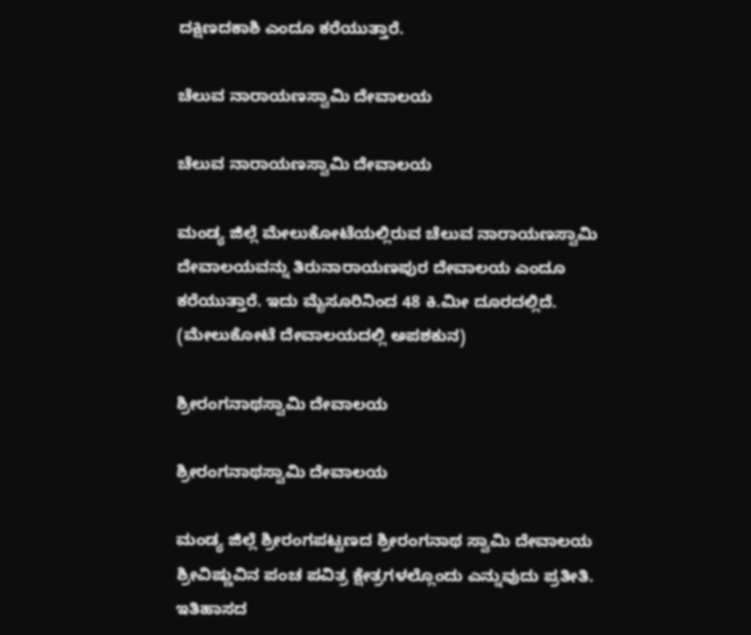ದಕ್ಷಿಣದಕಾಶಿ ಎಂದೂ ಕರೆಯುತ್ತಾರೆ.

ಚೆಲುವ ನಾರಾಯಣಸ್ವಾಮಿ ದೇವಾಲಯ

ಚೆಲುವ ನಾರಾಯಣಸ್ವಾಮಿ ದೇವಾಲಯ

ಮಂಡ್ಯ ಜಿಲ್ಲೆ ಮೇಲುಕೋಟೆಯಲ್ಲಿರುವ ಚೆಲುವ ನಾರಾಯಣಸ್ವಾಮಿ ದೇವಾಲಯವನ್ನು ತಿರುನಾರಾಯಣಪುರ ದೇವಾಲಯ ಎಂದೂ ಕರೆಯುತ್ತಾರೆ. ಇದು ಮೈಸೂರಿನಿಂದ 48 ಕಿ.ಮೀ ದೂರದಲ್ಲಿದೆ.
(ಮೇಲುಕೋಟೆ ದೇವಾಲಯದಲ್ಲಿ ಅಪಶಕುನ)

ಶ್ರೀರಂಗನಾಥಸ್ವಾಮಿ ದೇವಾಲಯ

ಶ್ರೀರಂಗನಾಥಸ್ವಾಮಿ ದೇವಾಲಯ

ಮಂಡ್ಯ ಜಿಲ್ಲೆ ಶ್ರೀರಂಗಪಟ್ಟಣದ ಶ್ರೀರಂಗನಾಥ ಸ್ವಾಮಿ ದೇವಾಲಯ ಶ್ರೀವಿಷ್ಣುವಿನ ಪಂಚ ಪವಿತ್ರ ಕ್ಷೇತ್ರಗಳಲ್ಲೊಂದು ಎನ್ನುವುದು ಪ್ರತೀತಿ. ಇತಿಹಾಸದ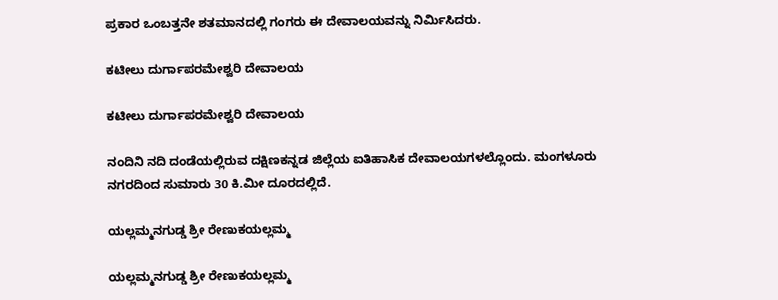ಪ್ರಕಾರ ಒಂಬತ್ತನೇ ಶತಮಾನದಲ್ಲಿ ಗಂಗರು ಈ ದೇವಾಲಯವನ್ನು ನಿರ್ಮಿಸಿದರು.

ಕಟೀಲು ದುರ್ಗಾಪರಮೇಶ್ವರಿ ದೇವಾಲಯ

ಕಟೀಲು ದುರ್ಗಾಪರಮೇಶ್ವರಿ ದೇವಾಲಯ

ನಂದಿನಿ ನದಿ ದಂಡೆಯಲ್ಲಿರುವ ದಕ್ಷಿಣಕನ್ನಡ ಜಿಲ್ಲೆಯ ಐತಿಹಾಸಿಕ ದೇವಾಲಯಗಳಲ್ಲೊಂದು. ಮಂಗಳೂರು ನಗರದಿಂದ ಸುಮಾರು 30 ಕಿ.ಮೀ ದೂರದಲ್ಲಿದೆ.

ಯಲ್ಲಮ್ಮನಗುಡ್ಡ ಶ್ರೀ ರೇಣುಕಯಲ್ಲಮ್ಮ

ಯಲ್ಲಮ್ಮನಗುಡ್ಡ ಶ್ರೀ ರೇಣುಕಯಲ್ಲಮ್ಮ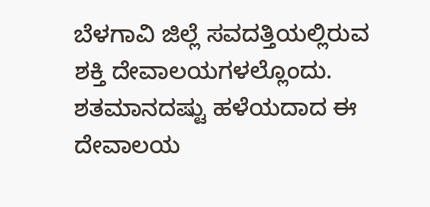ಬೆಳಗಾವಿ ಜಿಲ್ಲೆ ಸವದತ್ತಿಯಲ್ಲಿರುವ ಶಕ್ತಿ ದೇವಾಲಯಗಳಲ್ಲೊಂದು. ಶತಮಾನದಷ್ಟು ಹಳೆಯದಾದ ಈ ದೇವಾಲಯ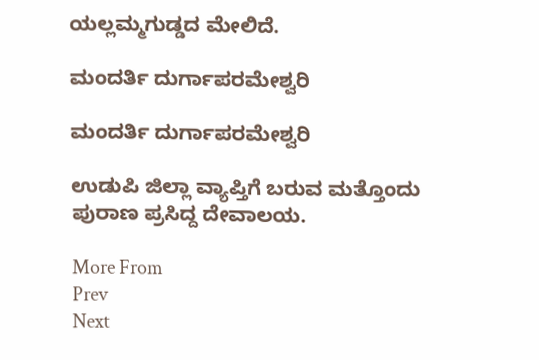ಯಲ್ಲಮ್ಮಗುಡ್ಡದ ಮೇಲಿದೆ.

ಮಂದರ್ತಿ ದುರ್ಗಾಪರಮೇಶ್ವರಿ

ಮಂದರ್ತಿ ದುರ್ಗಾಪರಮೇಶ್ವರಿ

ಉಡುಪಿ ಜಿಲ್ಲಾ ವ್ಯಾಪ್ತಿಗೆ ಬರುವ ಮತ್ತೊಂದು ಪುರಾಣ ಪ್ರಸಿದ್ದ ದೇವಾಲಯ.

More From
Prev
Next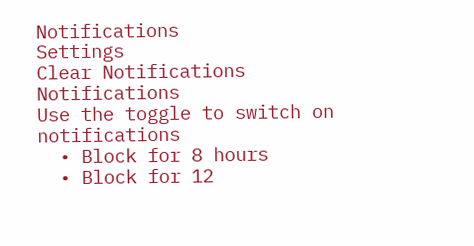Notifications
Settings
Clear Notifications
Notifications
Use the toggle to switch on notifications
  • Block for 8 hours
  • Block for 12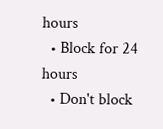hours
  • Block for 24 hours
  • Don't block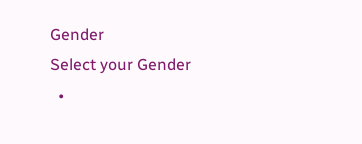Gender
Select your Gender
  •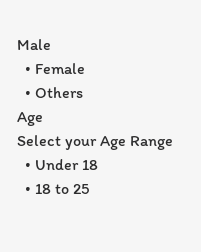Male
  • Female
  • Others
Age
Select your Age Range
  • Under 18
  • 18 to 25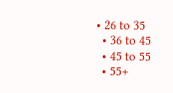• 26 to 35
  • 36 to 45
  • 45 to 55
  • 55+